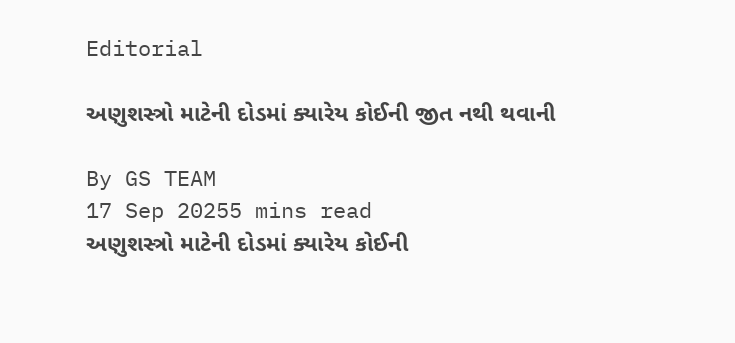Editorial

અણુશસ્ત્રો માટેની દોડમાં ક્યારેય કોઈની જીત નથી થવાની

By GS TEAM
17 Sep 20255 mins read
અણુશસ્ત્રો માટેની દોડમાં ક્યારેય કોઈની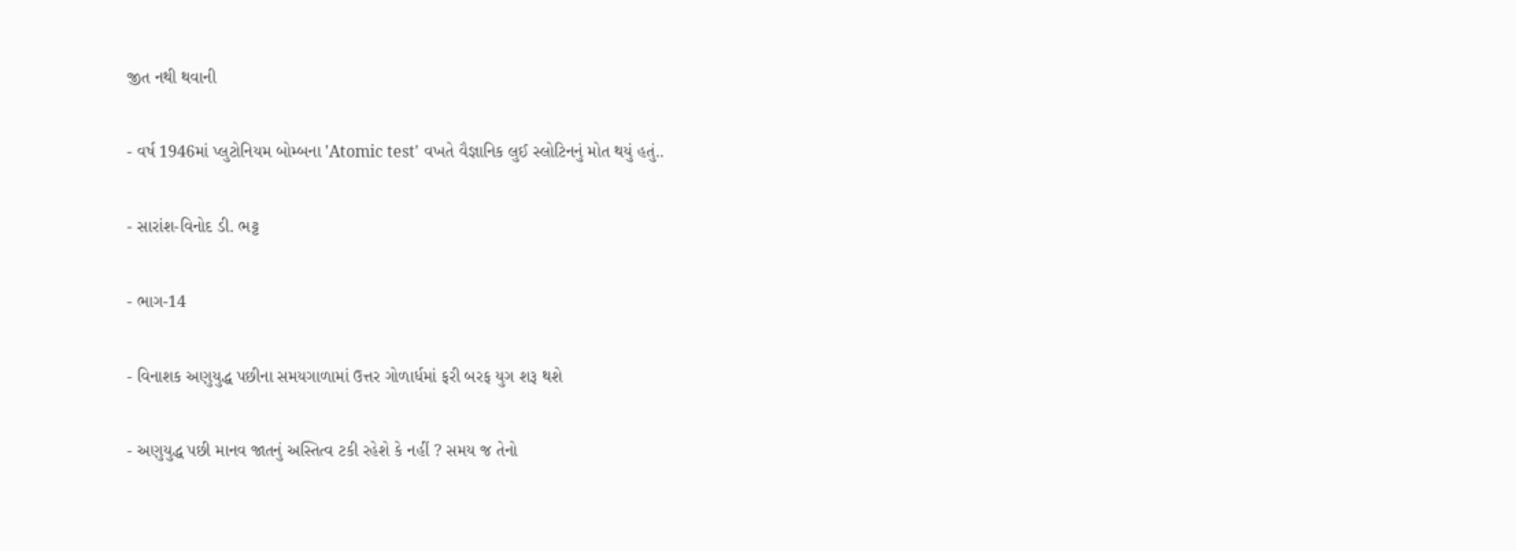જીત નથી થવાની

- વર્ષ 1946માં પ્લુટોનિયમ બોમ્બના 'Atomic test' વખતે વૈજ્ઞાનિક લુઈ સ્લોટિનનું મોત થયું હતું..

- સારાંશ-વિનોદ ડી. ભટ્ટ

- ભાગ-14

- વિનાશક અણુયુદ્ધ પછીના સમયગાળામાં ઉત્તર ગોળાર્ધમાં ફરી બરફ યુગ શરૂ થશે

- અણુયુદ્ધ પછી માનવ જાતનું અસ્તિત્વ ટકી રહેશે કે નહીં ? સમય જ તેનો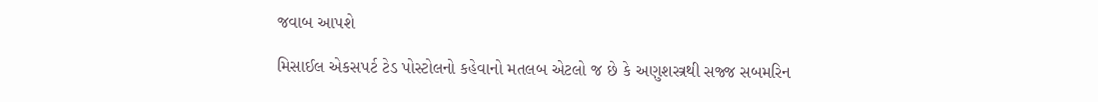જવાબ આપશે

મિસાઈલ એકસપર્ટ ટેડ પોસ્ટોલનો કહેવાનો મતલબ એટલો જ છે કે અણુશસ્ત્રથી સજ્જ સબમરિન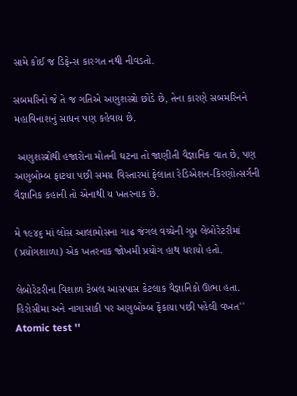સામે કોઈ જ ડિફેન્સ કારગત નથી નીવડતો.

સબમરિનો જે તે જ ગતિએ અણુશસ્ત્રો છોડે છે, તેના કારણે સબમરિનને મહાવિનાશનું સાધન પણ કહેવાય છે.

 અણુશસ્ત્રોથી હજારોના મોતની ઘટના તો જાણીતી વૈજ્ઞાનિક વાત છે, પણ અણુબોમ્બ ફાટયા પછી સમગ્ર વિસ્તારમાં ફેલાતા રેડિએશન-કિરણોત્સર્ગની વૈજ્ઞાનિક કહાની તો એનાથી ય ખતરનાક છે.

મે ૧૯૪૬ માં લોસ આલામોસના ગાઢ જંગલ વચ્ચેની ગુપ્ત લેબોરેટરીમાં (પ્રયોગશાળા) એક ખતરનાક જોખમી પ્રયોગ હાથ ધરાયો હતો.

લેબોરેટરીના વિશાળ ટેબલ આસપાસ કેટલાક વૈજ્ઞાનિકો ઊભા હતા. હિરોસીમા અને નાગાસાકી પર અણુબોમ્બ ફેંકાયા પછી પહેલી વખત'' Atomic test ''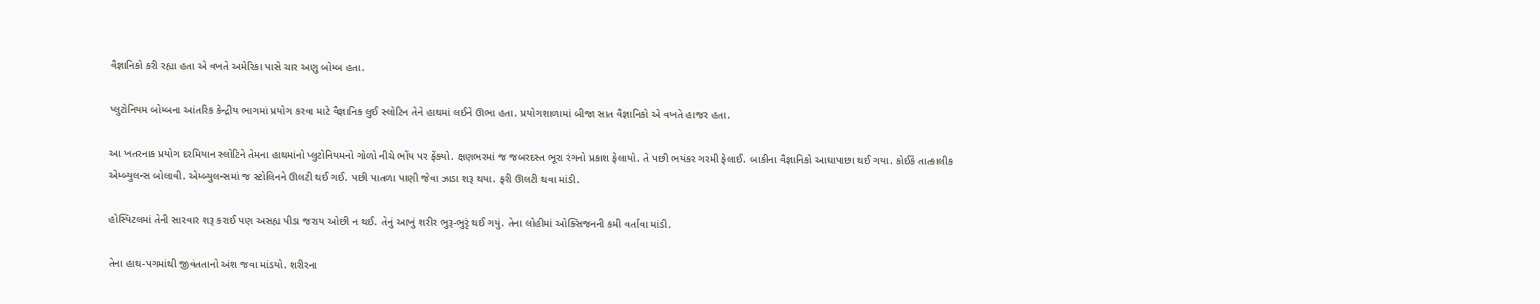વૈજ્ઞાનિકો કરી રહ્યા હતા એ વખતે અમેરિકા પાસે ચાર અણુ બોમ્બ હતા.

પ્લુટોનિયમ બોમ્બના આંતરિક કેન્દ્રીય ભાગમાં પ્રયોગ કરવા માટે વૈજ્ઞાનિક લુઈ સ્લોટિન તેને હાથમાં લઈને ઊભા હતા. પ્રયોગશાળામાં બીજા સાત વૈજ્ઞાનિકો એ વખતે હાજર હતા.

આ ખતરનાક પ્રયોગ દરમિયાન સ્લોટિને તેમના હાથમાંનો પ્લુટોનિયમનો ગોળો નીચે ભોંય પર ફેંક્યો. ક્ષણભરમાં જ જબરદસ્ત ભૂરા રંગનો પ્રકાશ ફેલાયો. તે પછી ભયંકર ગરમી ફેલાઈ. બાકીના વૈજ્ઞાનિકો આઘાપાછા થઈ ગયા. કોઈકે તાત્કાલીક એમ્બ્યુલન્સ બોલાવી. એમ્બ્યુલન્સમાં જ સ્ટોલિનને ઊલટી થઈ ગઈ. પછી પાતળા પાણી જેવા ઝાડા શરૂ થયા. ફરી ઊલટી થવા માંડી.

હોસ્પિટલમાં તેની સારવાર શરૂ કરાઈ પણ અસહ્ય પીડા જરાય ઓછી ન થઈ. તેનું આખું શરીર ભુરૂ-ભુરૃં થઈ ગયું. તેના લોહીમાં ઓક્સિજનની કમી વર્તાવા માંડી.

તેના હાથ-પગમાંથી જીવંતતાનો અંશ જવા માંડયો. શરીરના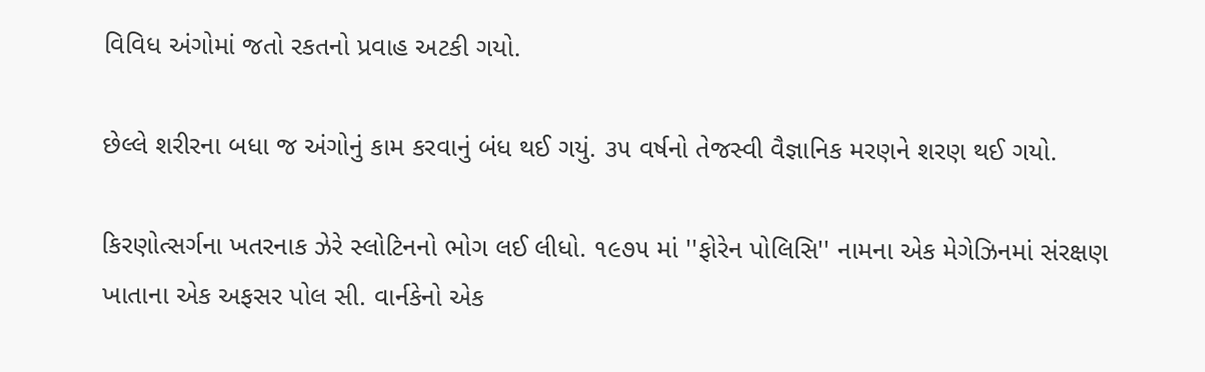વિવિધ અંગોમાં જતો રકતનો પ્રવાહ અટકી ગયો.

છેલ્લે શરીરના બધા જ અંગોનું કામ કરવાનું બંધ થઈ ગયું. ૩૫ વર્ષનો તેજસ્વી વૈજ્ઞાનિક મરણને શરણ થઈ ગયો.

કિરણોત્સર્ગના ખતરનાક ઝેરે સ્લોટિનનો ભોગ લઈ લીધો. ૧૯૭૫ માં ''ફોરેન પોલિસિ'' નામના એક મેગેઝિનમાં સંરક્ષણ ખાતાના એક અફસર પોલ સી. વાર્નકેનો એક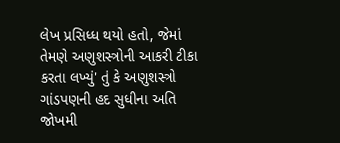લેખ પ્રસિધ્ધ થયો હતો, જેમાં તેમણે અણુશસ્ત્રોની આકરી ટીકા કરતા લખ્યું' તું કે અણુશસ્ત્રો ગાંડપણની હદ સુધીના અતિ જોખમી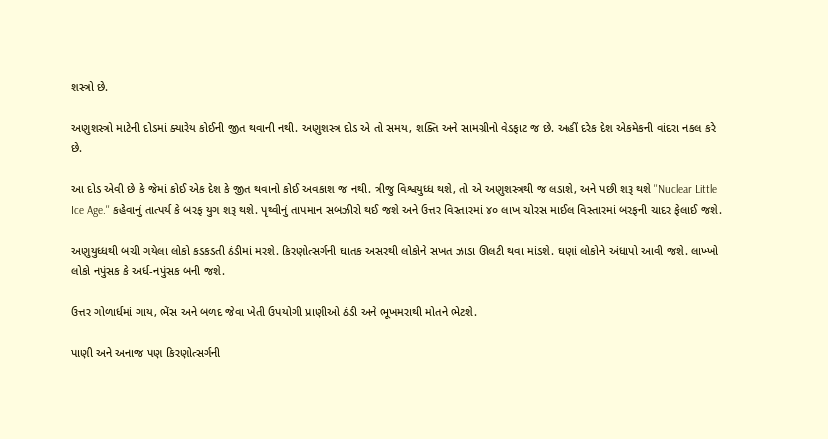શસ્ત્રો છે.

અણુશસ્ત્રો માટેની દોડમાં ક્યારેય કોઈની જીત થવાની નથી. અણુશસ્ત્ર દોડ એ તો સમય, શક્તિ અને સામગ્રીનો વેડફાટ જ છે. અહીં દરેક દેશ એકમેકની વાંદરા નકલ કરે છે.

આ દોડ એવી છે કે જેમાં કોઈ એક દેશ કે જીત થવાનો કોઈ અવકાશ જ નથી. ત્રીજુ વિશ્વયુધ્ધ થશે, તો એ અણુશસ્ત્રથી જ લડાશે, અને પછી શરૂ થશે ''Nuclear Little Ice Age.'' કહેવાનું તાત્પર્ય કે બરફ યુગ શરૂ થશે. પૃથ્વીનું તાપમાન સબઝીરો થઈ જશે અને ઉત્તર વિસ્તારમાં ૪૦ લાખ ચોરસ માઈલ વિસ્તારમાં બરફની ચાદર ફેલાઈ જશે.

અણુયુધ્ધથી બચી ગયેલા લોકો કડકડતી ઠંડીમાં મરશે. કિરણોત્સર્ગની ઘાતક અસરથી લોકોને સખત ઝાડા ઊલટી થવા માંડશે. ઘણાં લોકોને અંધાપો આવી જશે. લાખ્ખો લોકો નપુંસક કે અર્ધ-નપુંસક બની જશે.

ઉત્તર ગોળાર્ધમાં ગાય, ભેંસ અને બળદ જેવા ખેતી ઉપયોગી પ્રાણીઓ ઠંડી અને ભૂખમરાથી મોતને ભેટશે.

પાણી અને અનાજ પણ કિરણોત્સર્ગની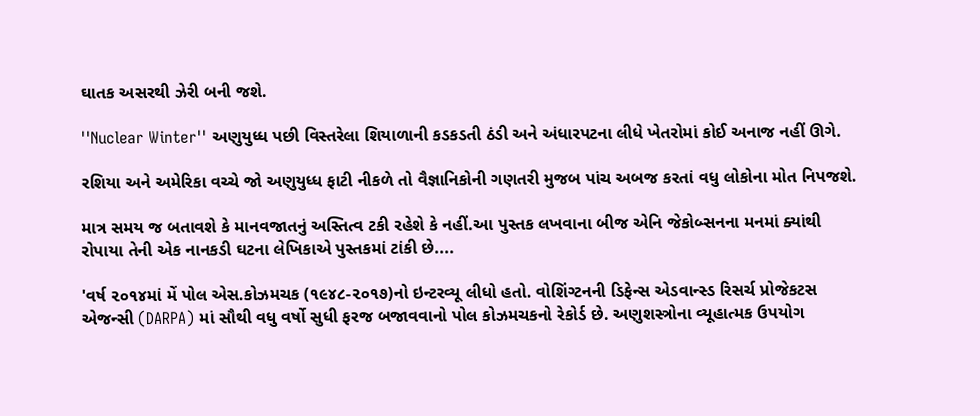ઘાતક અસરથી ઝેરી બની જશે.

''Nuclear Winter'' અણુયુધ્ધ પછી વિસ્તરેલા શિયાળાની કડકડતી ઠંડી અને અંધારપટના લીધે ખેતરોમાં કોઈ અનાજ નહીં ઊગે.

રશિયા અને અમેરિકા વચ્ચે જો અણુયુધ્ધ ફાટી નીકળે તો વૈજ્ઞાનિકોની ગણતરી મુજબ પાંચ અબજ કરતાં વધુ લોકોના મોત નિપજશે.

માત્ર સમય જ બતાવશે કે માનવજાતનું અસ્તિત્વ ટકી રહેશે કે નહીં.આ પુસ્તક લખવાના બીજ એનિ જેકોબ્સનના મનમાં ક્યાંથી રોપાયા તેની એક નાનકડી ઘટના લેખિકાએ પુસ્તકમાં ટાંકી છે....

'વર્ષ ૨૦૧૪માં મેં પોલ એસ.કોઝમચક (૧૯૪૮-૨૦૧૭)નો ઇન્ટરવ્યૂ લીધો હતો. વોશિંગ્ટનની ડિફેન્સ એડવાન્સ્ડ રિસર્ચ પ્રોજેકટસ એજન્સી (DARPA) માં સૌથી વધુ વર્ષો સુધી ફરજ બજાવવાનો પોલ કોઝમચકનો રેકોર્ડ છે. અણુશસ્ત્રોના વ્યૂહાત્મક ઉપયોગ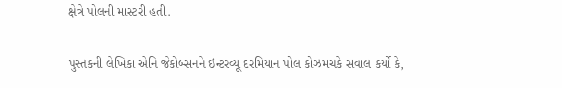ક્ષેત્રે પોલની માસ્ટરી હતી.

પુસ્તકની લેખિકા એનિ જેકોબ્સનને ઇન્ટરવ્યૂ દરમિયાન પોલ કોઝમચકે સવાલ કર્યો કે,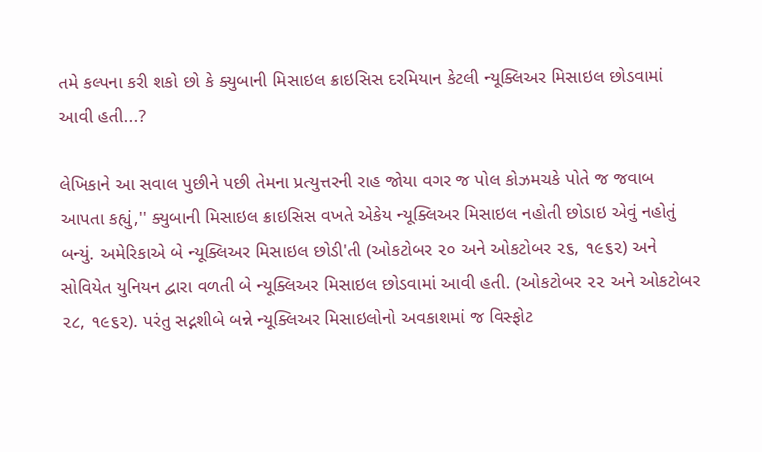તમે કલ્પના કરી શકો છો કે ક્યુબાની મિસાઇલ ક્રાઇસિસ દરમિયાન કેટલી ન્યૂક્લિઅર મિસાઇલ છોડવામાં આવી હતી...?

લેખિકાને આ સવાલ પુછીને પછી તેમના પ્રત્યુત્તરની રાહ જોયા વગર જ પોલ કોઝમચકે પોતે જ જવાબ આપતા કહ્યું,'' ક્યુબાની મિસાઇલ ક્રાઇસિસ વખતે એકેય ન્યૂક્લિઅર મિસાઇલ નહોતી છોડાઇ એવું નહોતું બન્યું. અમેરિકાએ બે ન્યૂક્લિઅર મિસાઇલ છોડી'તી (ઓકટોબર ૨૦ અને ઓકટોબર ૨૬, ૧૯૬૨) અને સોવિયેત યુનિયન દ્વારા વળતી બે ન્યૂક્લિઅર મિસાઇલ છોડવામાં આવી હતી. (ઓકટોબર ૨૨ અને ઓકટોબર ૨૮, ૧૯૬૨). પરંતુ સદ્નશીબે બન્ને ન્યૂક્લિઅર મિસાઇલોનો અવકાશમાં જ વિસ્ફોટ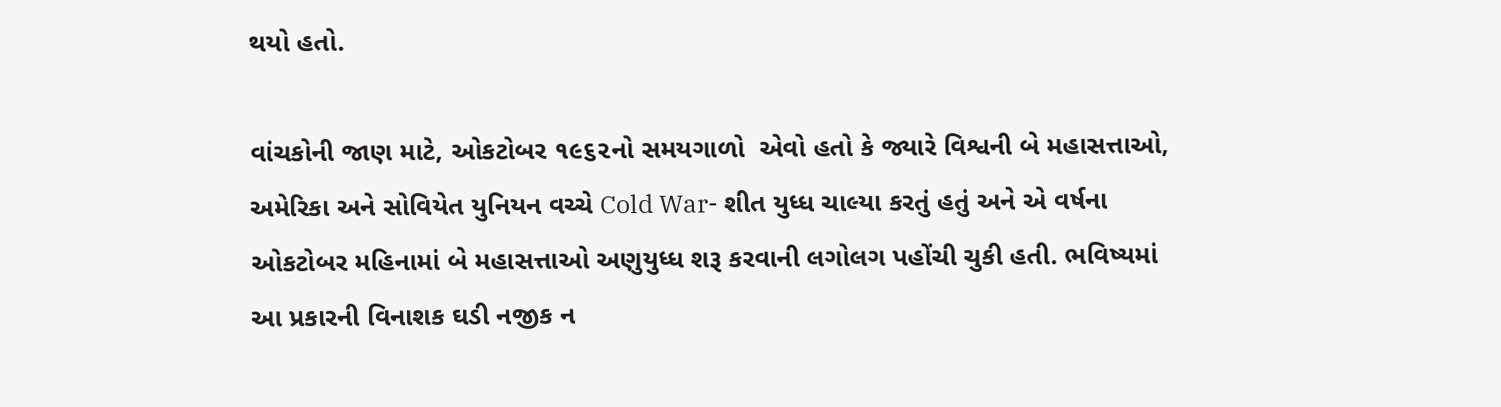થયો હતો.

વાંચકોની જાણ માટે, ઓકટોબર ૧૯૬૨નો સમયગાળો  એવો હતો કે જ્યારે વિશ્વની બે મહાસત્તાઓ, અમેરિકા અને સોવિયેત યુનિયન વચ્ચે Cold War- શીત યુધ્ધ ચાલ્યા કરતું હતું અને એ વર્ષના ઓકટોબર મહિનામાં બે મહાસત્તાઓ અણુયુધ્ધ શરૂ કરવાની લગોલગ પહોંચી ચુકી હતી. ભવિષ્યમાં આ પ્રકારની વિનાશક ઘડી નજીક ન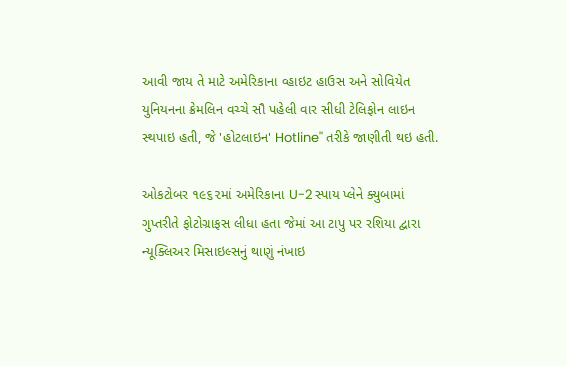આવી જાય તે માટે અમેરિકાના વ્હાઇટ હાઉસ અને સોવિયેત  યુનિયનના ક્રેમલિન વચ્ચે સૌ પહેલી વાર સીધી ટેલિફોન લાઇન સ્થપાઇ હતી, જે 'હોટલાઇન' Hotline'' તરીકે જાણીતી થઇ હતી.

ઓકટોબર ૧૯૬૨માં અમેરિકાના U-2 સ્પાય પ્લેને ક્યુબામાં ગુપ્તરીતે ફોટોગ્રાફસ લીધા હતા જેમાં આ ટાપુ પર રશિયા દ્વારા ન્યૂક્લિઅર મિસાઇલ્સનું થાણું નંખાઇ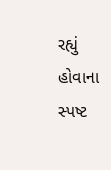રહ્યું હોવાના સ્પષ્ટ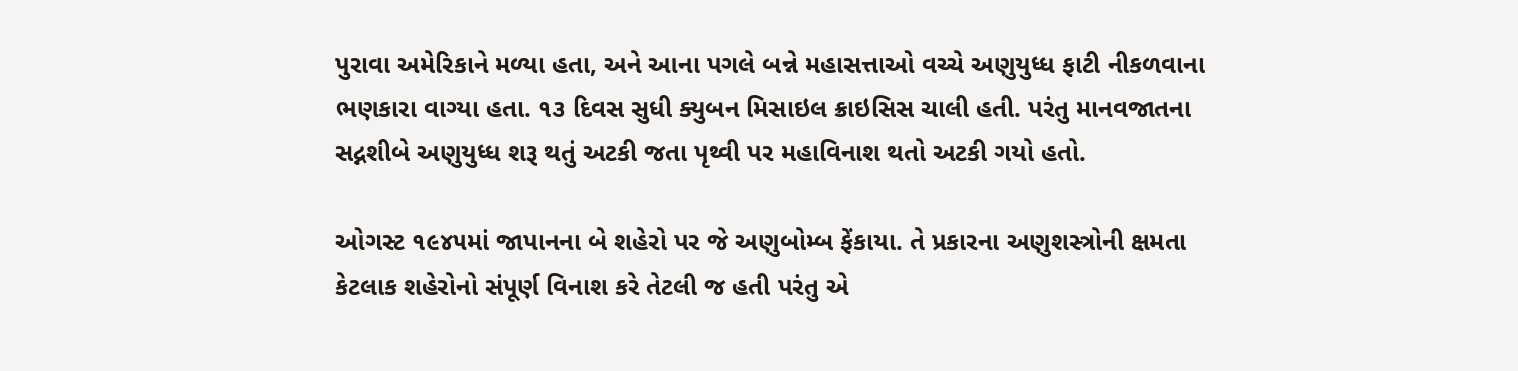પુરાવા અમેરિકાને મળ્યા હતા, અને આના પગલે બન્ને મહાસત્તાઓ વચ્ચે અણુયુધ્ધ ફાટી નીકળવાના ભણકારા વાગ્યા હતા. ૧૩ દિવસ સુધી ક્યુબન મિસાઇલ ક્રાઇસિસ ચાલી હતી. પરંતુ માનવજાતના સદ્નશીબે અણુયુધ્ધ શરૂ થતું અટકી જતા પૃથ્વી પર મહાવિનાશ થતો અટકી ગયો હતો.

ઓગસ્ટ ૧૯૪૫માં જાપાનના બે શહેરો પર જે અણુબોમ્બ ફેંકાયા. તે પ્રકારના અણુશસ્ત્રોની ક્ષમતા કેટલાક શહેરોનો સંપૂર્ણ વિનાશ કરે તેટલી જ હતી પરંતુ એ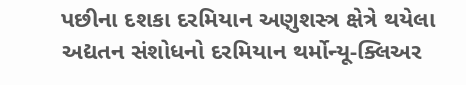પછીના દશકા દરમિયાન અણુશસ્ત્ર ક્ષેત્રે થયેલા અદ્યતન સંશોધનો દરમિયાન થર્મોન્યૂ-ક્લિઅર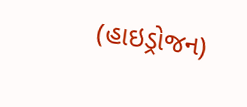(હાઇડ્રોજન)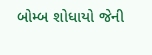બોમ્બ શોધાયો જેની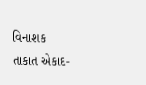વિનાશક તાકાત એકાદ-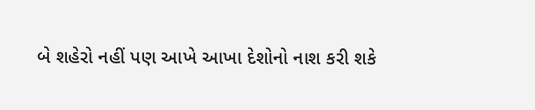બે શહેરો નહીં પણ આખે આખા દેશોનો નાશ કરી શકે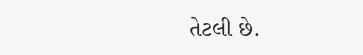તેટલી છે.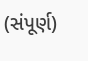(સંપૂર્ણ)